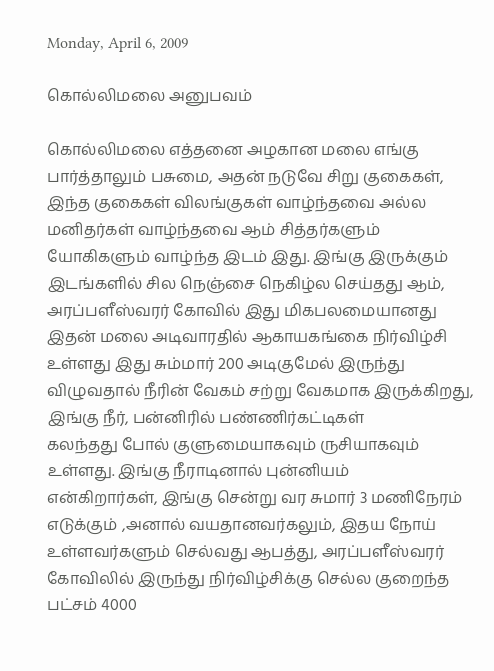Monday, April 6, 2009

கொல்லிமலை அனுபவம்

கொல்லிமலை எத்தனை அழகான மலை எங்கு பார்த்தாலும் பசுமை, அதன் நடுவே சிறு குகைகள், இந்த குகைகள் விலங்குகள் வாழ்ந்தவை அல்ல மனிதர்கள் வாழ்ந்தவை ஆம் சித்தர்களும் யோகிகளும் வாழ்ந்த இடம் இது. இங்கு இருக்கும் இடங்களில் சில நெஞ்சை நெகிழ்ல செய்தது ஆம்,
அரப்பளீஸ்வரர் கோவில் இது மிகபலமையானது இதன் மலை அடிவாரதில் ஆகாயகங்கை நிர்விழ்சி உள்ளது இது சும்மார் 200 அடிகுமேல் இருந்து விழுவதால் நீரின் வேகம் சற்று வேகமாக இருக்கிறது, இங்கு நீர், பன்னிரில் பண்ணிர்கட்டிகள்
கலந்தது போல் குளுமையாகவும் ருசியாகவும் உள்ளது. இங்கு நீராடினால் புன்னியம்
என்கிறார்கள், இங்கு சென்று வர சுமார் 3 மணிநேரம் எடுக்கும் ,அனால் வயதானவர்கலும், இதய நோய் உள்ளவர்களும் செல்வது ஆபத்து, அரப்பளீஸ்வரர் கோவிலில் இருந்து நிர்விழ்சிக்கு செல்ல குறைந்த பட்சம் 4000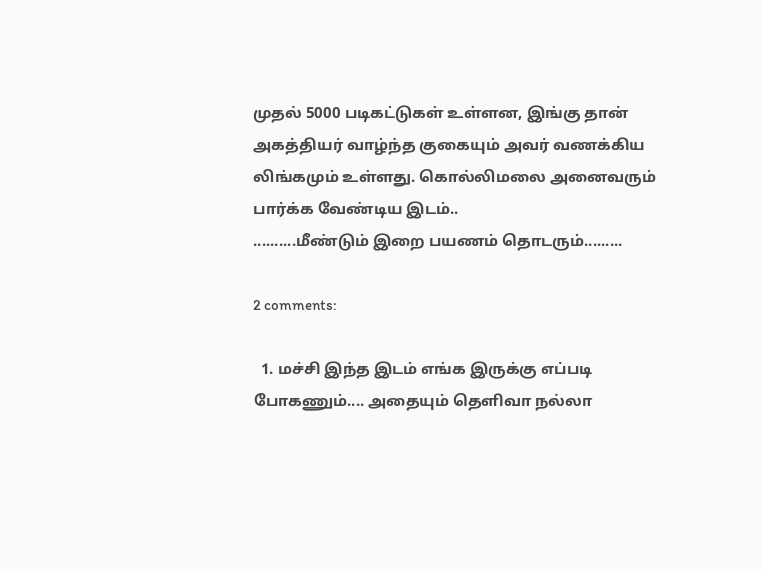முதல் 5000 படிகட்டுகள் உள்ளன, இங்கு தான் அகத்தியர் வாழ்ந்த குகையும் அவர் வணக்கிய லிங்கமும் உள்ளது. கொல்லிமலை அனைவரும் பார்க்க வேண்டிய இடம்..
..........மீண்டும் இறை பயணம் தொடரும்.........

2 comments:

  1. மச்சி இந்த இடம் எங்க இருக்கு எப்படி போகணும்.... அதையும் தெளிவா நல்லா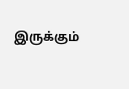இருக்கும்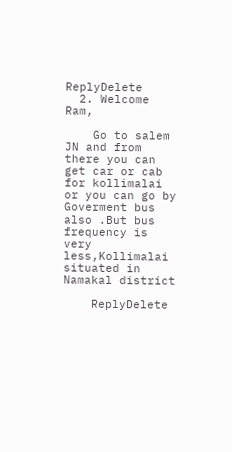ReplyDelete
  2. Welcome Ram,

    Go to salem JN and from there you can get car or cab for kollimalai or you can go by Goverment bus also .But bus frequency is very less,Kollimalai situated in Namakal district

    ReplyDelete